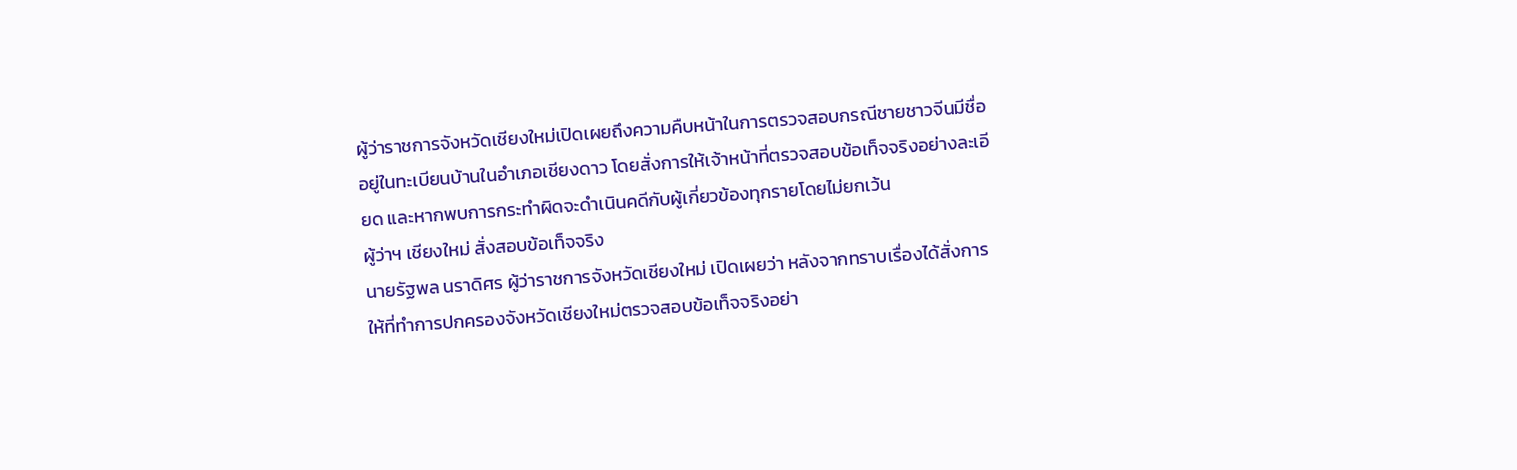ผู้ว่าราชการจังหวัดเชียงใหม่เปิดเผยถึงความคืบหน้าในการตรวจสอบกรณีชายชาวจีนมีชื่ออยู่ในทะเบียนบ้านในอำเภอเชียงดาว โดยสั่งการให้เจ้าหน้าที่ตรวจสอบข้อเท็จจริงอย่างละเอียด และหากพบการกระทำผิดจะดำเนินคดีกับผู้เกี่ยวข้องทุกรายโดยไม่ยกเว้น
ผู้ว่าฯ เชียงใหม่ สั่งสอบข้อเท็จจริง
นายรัฐพล นราดิศร ผู้ว่าราชการจังหวัดเชียงใหม่ เปิดเผยว่า หลังจากทราบเรื่องได้สั่งการให้ที่ทำการปกครองจังหวัดเชียงใหม่ตรวจสอบข้อเท็จจริงอย่า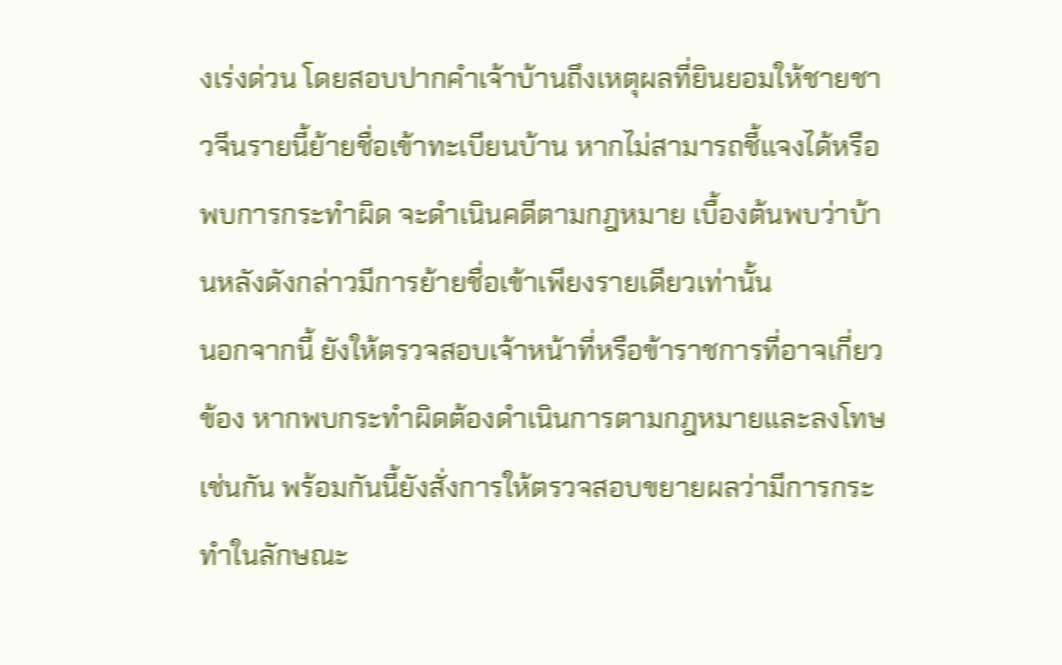งเร่งด่วน โดยสอบปากคำเจ้าบ้านถึงเหตุผลที่ยินยอมให้ชายชาวจีนรายนี้ย้ายชื่อเข้าทะเบียนบ้าน หากไม่สามารถชี้แจงได้หรือพบการกระทำผิด จะดำเนินคดีตามกฎหมาย เบื้องต้นพบว่าบ้านหลังดังกล่าวมีการย้ายชื่อเข้าเพียงรายเดียวเท่านั้น
นอกจากนี้ ยังให้ตรวจสอบเจ้าหน้าที่หรือข้าราชการที่อาจเกี่ยวข้อง หากพบกระทำผิดต้องดำเนินการตามกฎหมายและลงโทษเช่นกัน พร้อมกันนี้ยังสั่งการให้ตรวจสอบขยายผลว่ามีการกระทำในลักษณะ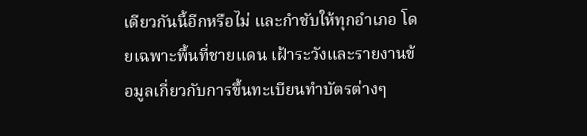เดียวกันนี้อีกหรือไม่ และกำชับให้ทุกอำเภอ โดยเฉพาะพื้นที่ชายแดน เฝ้าระวังและรายงานข้อมูลเกี่ยวกับการขึ้นทะเบียนทำบัตรต่างๆ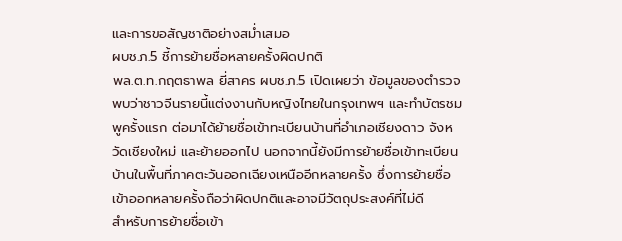และการขอสัญชาติอย่างสม่ำเสมอ
ผบช.ภ.5 ชี้การย้ายชื่อหลายครั้งผิดปกติ
พล.ต.ท.กฤตธาพล ยี่สาคร ผบช.ภ.5 เปิดเผยว่า ข้อมูลของตำรวจพบว่าชาวจีนรายนี้แต่งงานกับหญิงไทยในกรุงเทพฯ และทำบัตรชมพูครั้งแรก ต่อมาได้ย้ายชื่อเข้าทะเบียนบ้านที่อำเภอเชียงดาว จังหวัดเชียงใหม่ และย้ายออกไป นอกจากนี้ยังมีการย้ายชื่อเข้าทะเบียนบ้านในพื้นที่ภาคตะวันออกเฉียงเหนืออีกหลายครั้ง ซึ่งการย้ายชื่อเข้าออกหลายครั้งถือว่าผิดปกติและอาจมีวัตถุประสงค์ที่ไม่ดี
สำหรับการย้ายชื่อเข้า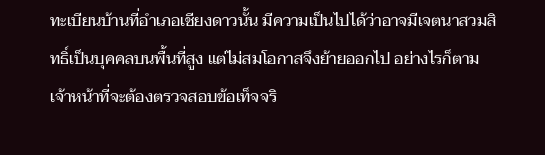ทะเบียนบ้านที่อำเภอเชียงดาวนั้น มีความเป็นไปได้ว่าอาจมีเจตนาสวมสิทธิ์เป็นบุคคลบนพื้นที่สูง แต่ไม่สมโอกาสจึงย้ายออกไป อย่างไรก็ตาม เจ้าหน้าที่จะต้องตรวจสอบข้อเท็จจริ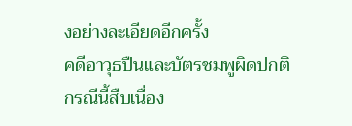งอย่างละเอียดอีกครั้ง
คดีอาวุธปืนและบัตรชมพูผิดปกติ
กรณีนี้สืบเนื่อง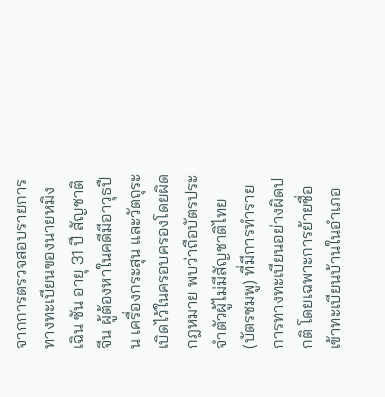จากการตรวจสอบรายการทางทะเบียนของนายหมิงเฉิน ซัน อายุ 31 ปี สัญชาติจีน ผู้ต้องหาในคดีมีอาวุธปืน เครื่องกระสุน และวัตถุระเบิดไว้ในครอบครองโดยผิดกฎหมาย พบว่าถือบัตรประจำตัวผู้ไม่มีสัญชาติไทย (บัตรชมพู) ที่มีการทำรายการทางทะเบียนอย่างผิดปกติ โดยเฉพาะการย้ายชื่อเข้าทะเบียนบ้านในอำเภอ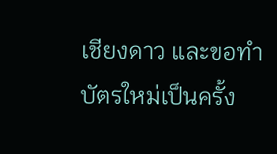เชียงดาว และขอทำบัตรใหม่เป็นครั้ง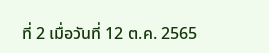ที่ 2 เมื่อวันที่ 12 ต.ค. 2565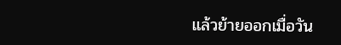แล้วย้ายออกเมื่อวัน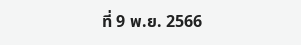ที่ 9 พ.ย. 2566